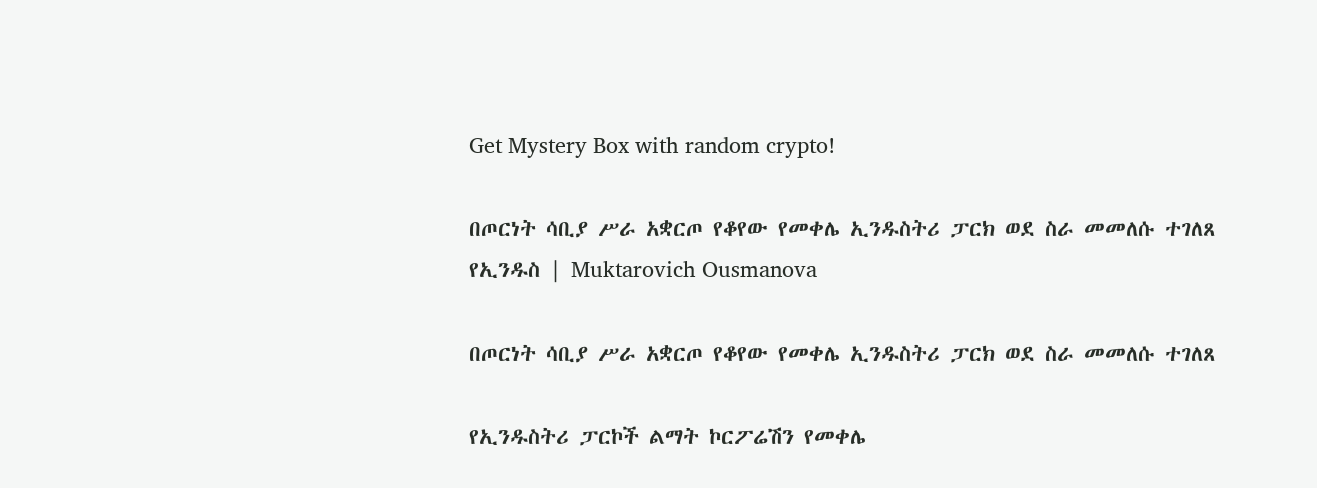Get Mystery Box with random crypto!

በጦርነት ሳቢያ ሥራ አቋርጦ የቆየው የመቀሌ ኢንዱስትሪ ፓርክ ወደ ስራ መመለሱ ተገለጸ የኢንዱስ | Muktarovich Ousmanova

በጦርነት ሳቢያ ሥራ አቋርጦ የቆየው የመቀሌ ኢንዱስትሪ ፓርክ ወደ ስራ መመለሱ ተገለጸ

የኢንዱስትሪ ፓርኮች ልማት ኮርፖሬሽን የመቀሌ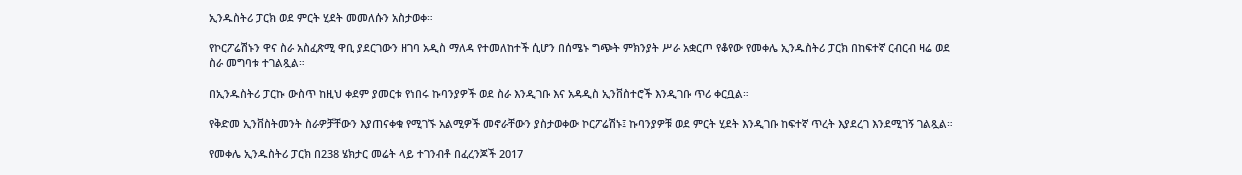ኢንዱስትሪ ፓርክ ወደ ምርት ሂደት መመለሱን አስታወቀ።

የኮርፖሬሽኑን ዋና ስራ አስፈጽሚ ዋቢ ያደርገውን ዘገባ አዲስ ማለዳ የተመለከተች ሲሆን በሰሜኑ ግጭት ምክንያት ሥራ አቋርጦ የቆየው የመቀሌ ኢንዱስትሪ ፓርክ በከፍተኛ ርብርብ ዛሬ ወደ ስራ መግባቱ ተገልጿል።

በኢንዱስትሪ ፓርኩ ውስጥ ከዚህ ቀደም ያመርቱ የነበሩ ኩባንያዎች ወደ ስራ እንዲገቡ እና አዳዲስ ኢንቨስተሮች እንዲገቡ ጥሪ ቀርቧል።

የቅድመ ኢንቨስትመንት ስራዎቻቸውን እያጠናቀቁ የሚገኙ አልሚዎች መኖራቸውን ያስታወቀው ኮርፖሬሽኑ፤ ኩባንያዎቹ ወደ ምርት ሂደት እንዲገቡ ከፍተኛ ጥረት እያደረገ እንደሚገኝ ገልጿል።

የመቀሌ ኢንዱስትሪ ፓርክ በ238 ሄክታር መሬት ላይ ተገንብቶ በፈረንጆች 2017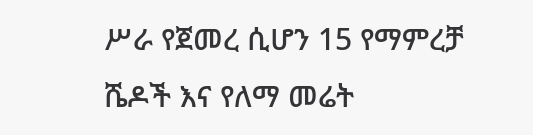ሥራ የጀመረ ሲሆን 15 የማምረቻ ሼዶች እና የለማ መሬት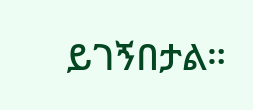ይገኝበታል።